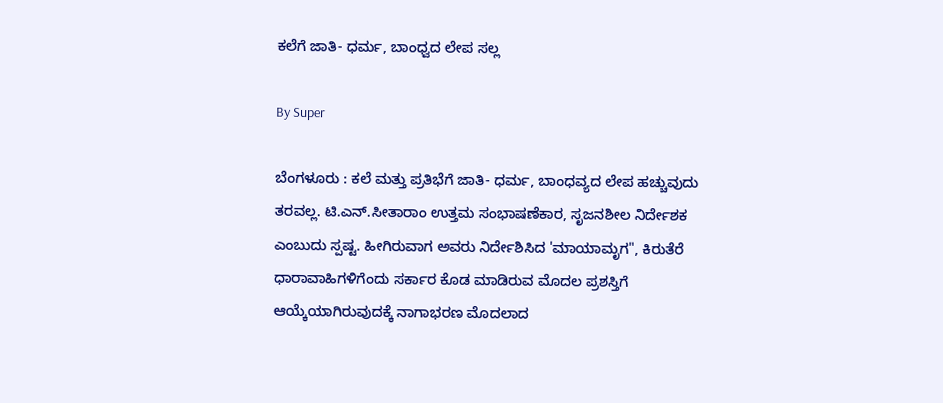ಕಲೆಗೆ ಜಾತಿ- ಧರ್ಮ, ಬಾಂಧ್ವದ ಲೇಪ ಸಲ್ಲ

By Super

ಬೆಂಗಳೂರು : ಕಲೆ ಮತ್ತು ಪ್ರತಿಭೆಗೆ ಜಾತಿ- ಧರ್ಮ, ಬಾಂಧವ್ಯದ ಲೇಪ ಹಚ್ಚುವುದು ತರವಲ್ಲ. ಟಿ.ಎನ್‌.ಸೀತಾರಾಂ ಉತ್ತಮ ಸಂಭಾಷಣೆಕಾರ, ಸೃಜನಶೀಲ ನಿರ್ದೇಶಕ ಎಂಬುದು ಸ್ಪಷ್ಟ. ಹೀಗಿರುವಾಗ ಅವರು ನಿರ್ದೇಶಿಸಿದ 'ಮಾಯಾಮೃಗ", ಕಿರುತೆರೆ ಧಾರಾವಾಹಿಗಳಿಗೆಂದು ಸರ್ಕಾರ ಕೊಡ ಮಾಡಿರುವ ಮೊದಲ ಪ್ರಶಸ್ತಿಗೆ ಆಯ್ಕೆಯಾಗಿರುವುದಕ್ಕೆ ನಾಗಾಭರಣ ಮೊದಲಾದ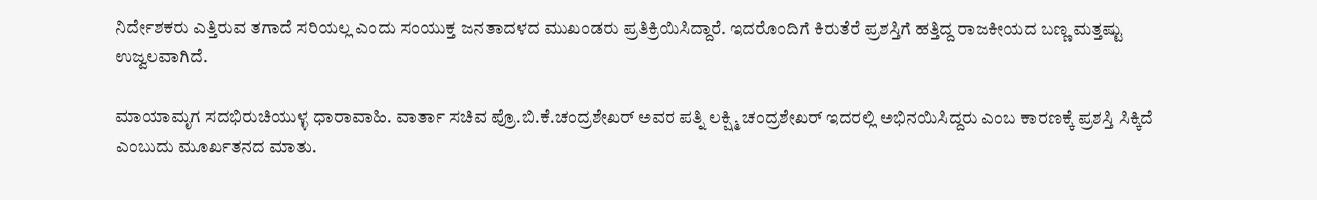ನಿರ್ದೇಶಕರು ಎತ್ತಿರುವ ತಗಾದೆ ಸರಿಯಲ್ಲ ಎಂದು ಸಂಯುಕ್ತ ಜನತಾದಳದ ಮುಖಂಡರು ಪ್ರತಿಕ್ರಿಯಿಸಿದ್ದಾರೆ. ಇದರೊಂದಿಗೆ ಕಿರುತೆರೆ ಪ್ರಶಸ್ತಿಗೆ ಹತ್ತಿದ್ದ ರಾಜಕೀಯದ ಬಣ್ಣ ಮತ್ತಷ್ಟು ಉಜ್ವಲವಾಗಿದೆ.

ಮಾಯಾಮೃಗ ಸದಭಿರುಚಿಯುಳ್ಳ ಧಾರಾವಾಹಿ. ವಾರ್ತಾ ಸಚಿವ ಪ್ರೊ.ಬಿ.ಕೆ.ಚಂದ್ರಶೇಖರ್‌ ಅವರ ಪತ್ನಿ ಲಕ್ಷ್ಮಿ ಚಂದ್ರಶೇಖರ್‌ ಇದರಲ್ಲಿ ಅಭಿನಯಿಸಿದ್ದರು ಎಂಬ ಕಾರಣಕ್ಕೆ ಪ್ರಶಸ್ತಿ ಸಿಕ್ಕಿದೆ ಎಂಬುದು ಮೂರ್ಖತನದ ಮಾತು.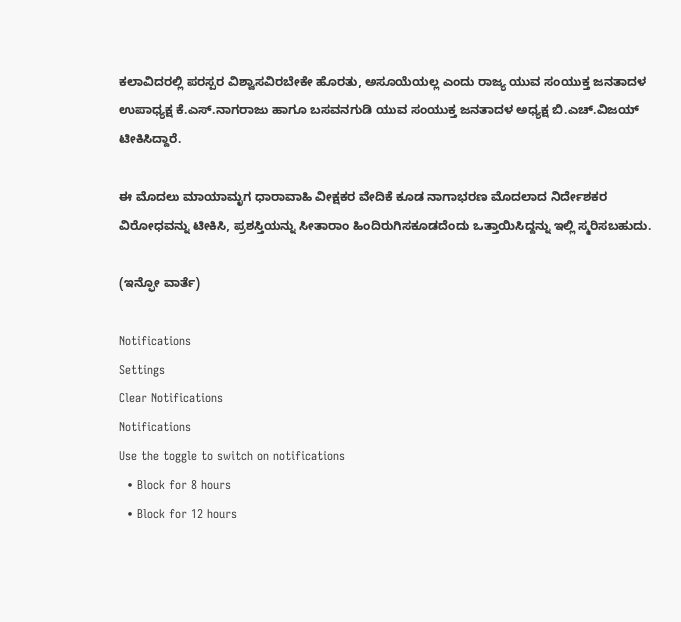ಕಲಾವಿದರಲ್ಲಿ ಪರಸ್ಪರ ವಿಶ್ವಾಸವಿರಬೇಕೇ ಹೊರತು, ಅಸೂಯೆಯಲ್ಲ ಎಂದು ರಾಜ್ಯ ಯುವ ಸಂಯುಕ್ತ ಜನತಾದಳ ಉಪಾಧ್ಯಕ್ಷ ಕೆ.ಎಸ್‌.ನಾಗರಾಜು ಹಾಗೂ ಬಸವನಗುಡಿ ಯುವ ಸಂಯುಕ್ತ ಜನತಾದಳ ಅಧ್ಯಕ್ಷ ಬಿ.ಎಚ್‌.ವಿಜಯ್‌ ಟೀಕಿಸಿದ್ದಾರೆ.

ಈ ಮೊದಲು ಮಾಯಾಮೃಗ ಧಾರಾವಾಹಿ ವೀಕ್ಷಕರ ವೇದಿಕೆ ಕೂಡ ನಾಗಾಭರಣ ಮೊದಲಾದ ನಿರ್ದೇಶಕರ ವಿರೋಧವನ್ನು ಟೀಕಿಸಿ, ಪ್ರಶಸ್ತಿಯನ್ನು ಸೀತಾರಾಂ ಹಿಂದಿರುಗಿಸಕೂಡದೆಂದು ಒತ್ತಾಯಿಸಿದ್ದನ್ನು ಇಲ್ಲಿ ಸ್ಮರಿಸಬಹುದು.

(ಇನ್ಫೋ ವಾರ್ತೆ)

Notifications
Settings
Clear Notifications
Notifications
Use the toggle to switch on notifications
  • Block for 8 hours
  • Block for 12 hours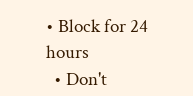• Block for 24 hours
  • Don't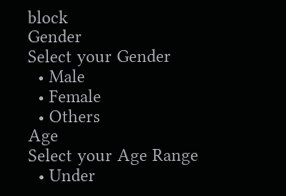block
Gender
Select your Gender
  • Male
  • Female
  • Others
Age
Select your Age Range
  • Under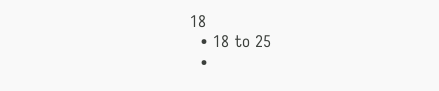18
  • 18 to 25
  •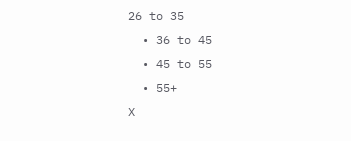26 to 35
  • 36 to 45
  • 45 to 55
  • 55+
X